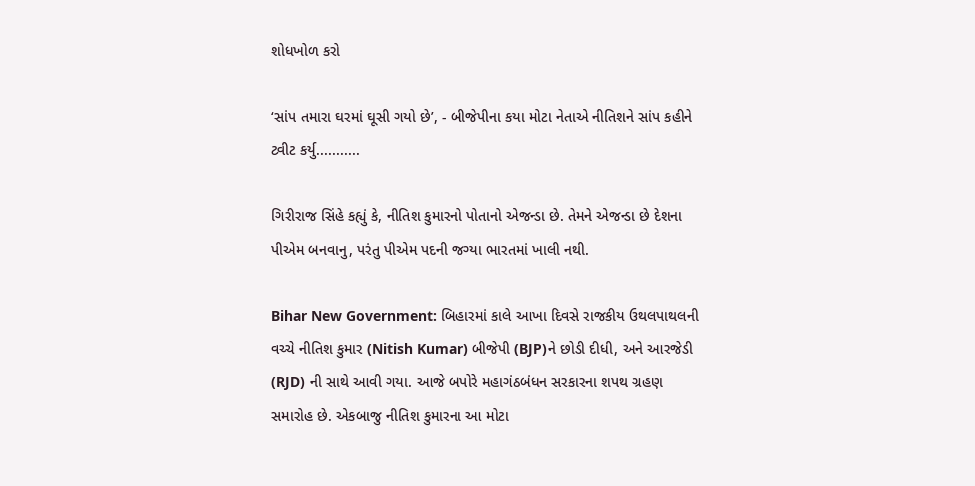શોધખોળ કરો

‘સાંપ તમારા ઘરમાં ઘૂસી ગયો છે’, - બીજેપીના કયા મોટા નેતાએ નીતિશને સાંપ કહીને ટ્વીટ કર્યુ...........

ગિરીરાજ સિંહે કહ્યું કે, નીતિશ કુમારનો પોતાનો એજન્ડા છે. તેમને એજન્ડા છે દેશના પીએમ બનવાનુ, પરંતુ પીએમ પદની જગ્યા ભારતમાં ખાલી નથી.

Bihar New Government: બિહારમાં કાલે આખા દિવસે રાજકીય ઉથલપાથલની વચ્ચે નીતિશ કુમાર (Nitish Kumar) બીજેપી (BJP)ને છોડી દીધી, અને આરજેડી (RJD) ની સાથે આવી ગયા. આજે બપોરે મહાગંઠબંધન સરકારના શપથ ગ્રહણ સમારોહ છે. એકબાજુ નીતિશ કુમારના આ મોટા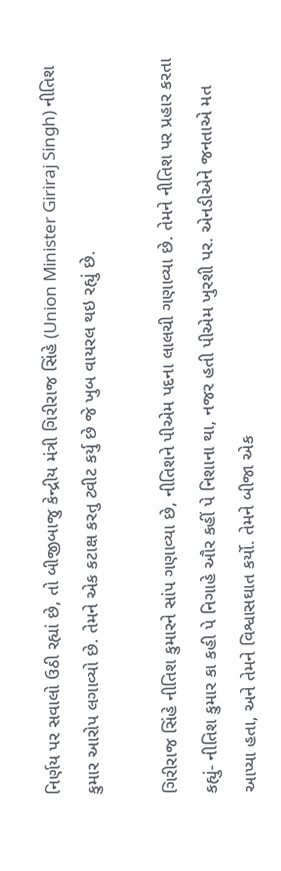નિર્ણય પર સવાલો ઉઠી રહ્યાં છે, તો બીજીબાજુ કેન્દ્રીય મંત્રી ગિરીરાજ સિંહે (Union Minister Giriraj Singh) નીતિશ કુમાર આરોપ લગાવ્યો છે. તેમને એક કટાક્ષ કરતુ ટ્વીટ કર્યુ છે જે ખુબ વાયરલ થઇ રહ્યું છે.

ગિરીરાજ સિંહે નીતિશ કુમારને સાંપ ગણાવ્યા છે, નીતિશને પીએમ પદના લાલચી ગણાવ્યા છે. તેમને નીતિશ પર પ્રહાર કરતા કહ્યું- નીતિશ કુમાર કા કહી પે નિગાહે ઔર કહીં પે નિશાના થા, નજર હતી પીએમ ખુરશી પર. એનડીએને જનતાએ મત આપ્યા હતા, અને તેમને વિશ્વાસઘાત કર્યો. તેમને બીજા એક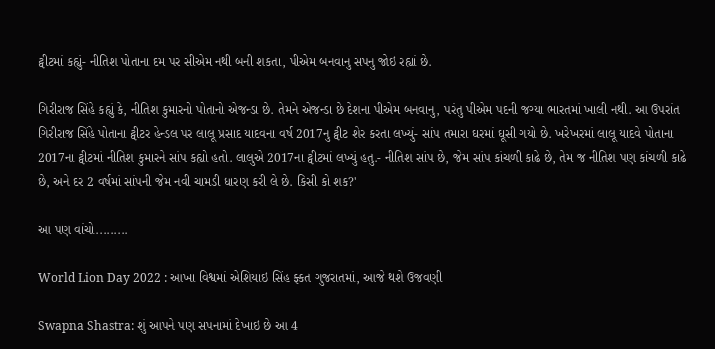ટ્વીટમાં કહ્યું- નીતિશ પોતાના દમ પર સીએમ નથી બની શકતા, પીએમ બનવાનુ સપનુ જોઇ રહ્યાં છે.

ગિરીરાજ સિંહે કહ્યું કે, નીતિશ કુમારનો પોતાનો એજન્ડા છે. તેમને એજન્ડા છે દેશના પીએમ બનવાનુ, પરંતુ પીએમ પદની જગ્યા ભારતમાં ખાલી નથી. આ ઉપરાંત ગિરીરાજ સિંહે પોતાના ટ્વીટર હેન્ડલ પર લાલૂ પ્રસાદ યાદવના વર્ષ 2017નુ ટ્વીટ શેર કરતા લખ્યું- સાંપ તમારા ઘરમાં ઘૂસી ગયો છે. ખરેખરમાં લાલૂ યાદવે પોતાના 2017ના ટ્વીટમાં નીતિશ કુમારને સાંપ કહ્યો હતો. લાલુએ 2017ના ટ્વીટમાં લખ્યું હતુ.- નીતિશ સાંપ છે, જેમ સાંપ કાંચળી કાઢે છે, તેમ જ નીતિશ પણ કાંચળી કાઢે છે, અને દર 2 વર્ષમાં સાંપની જેમ નવી ચામડી ધારણ કરી લે છે. કિસી કો શક?'

આ પણ વાંચો.........

World Lion Day 2022 : આખા વિશ્વમાં એશિયાઇ સિંહ ફ્કત ગુજરાતમાં, આજે થશે ઉજવણી

Swapna Shastra: શું આપને પણ સપનામાં દેખાઇ છે આ 4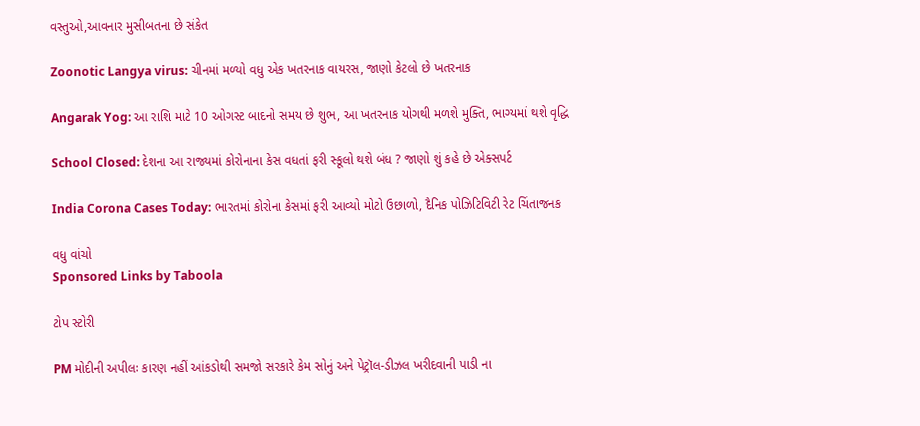વસ્તુઓ,આવનાર મુસીબતના છે સંકેત

Zoonotic Langya virus: ચીનમાં મળ્યો વધુ એક ખતરનાક વાયરસ, જાણો કેટલો છે ખતરનાક

Angarak Yog: આ રાશિ માટે 10 ઓગસ્ટ બાદનો સમય છે શુભ, આ ખતરનાક યોગથી મળશે મુક્તિ, ભાગ્યમાં થશે વૃદ્ધિ

School Closed: દેશના આ રાજ્યમાં કોરોનાના કેસ વધતાં ફરી સ્કૂલો થશે બંધ ? જાણો શું કહે છે એક્સપર્ટ

India Corona Cases Today: ભારતમાં કોરોના કેસમાં ફરી આવ્યો મોટો ઉછાળો, દૈનિક પોઝિટિવિટી રેટ ચિંતાજનક

વધુ વાંચો
Sponsored Links by Taboola

ટોપ સ્ટોરી

PM મોદીની અપીલઃ કારણ નહીં આંકડોથી સમજો સરકારે કેમ સોનું અને પેટ્રૉલ-ડીઝલ ખરીદવાની પાડી ના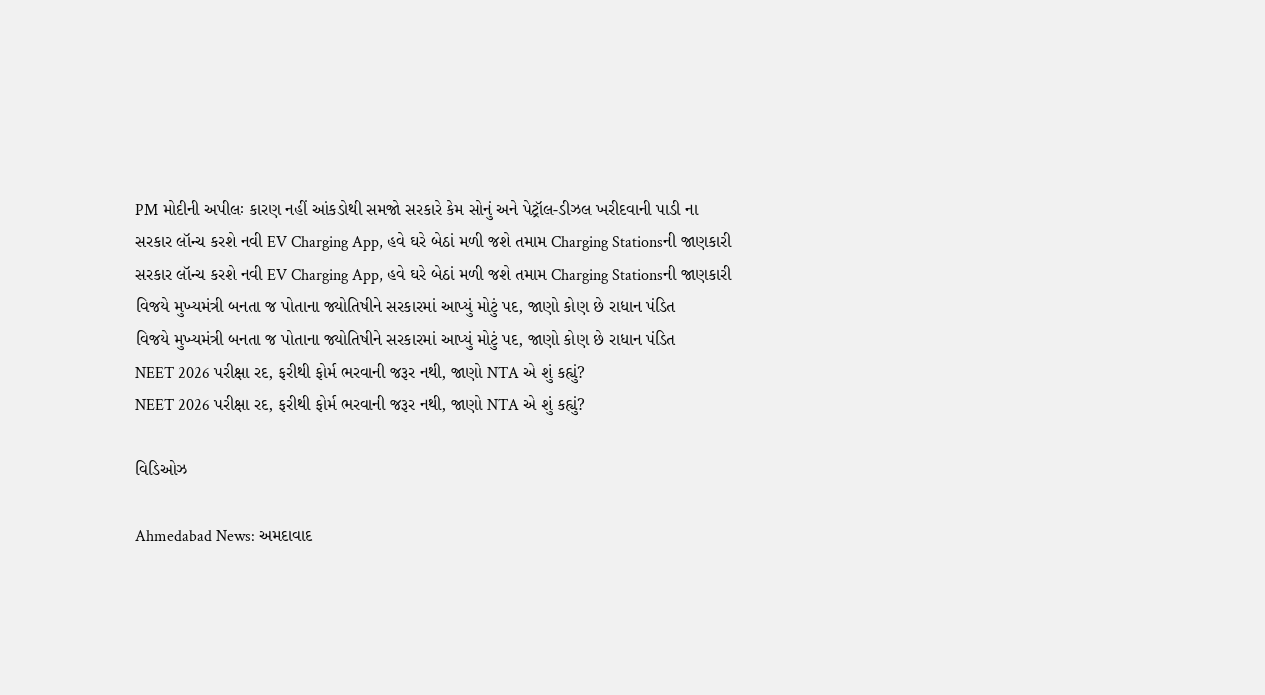PM મોદીની અપીલઃ કારણ નહીં આંકડોથી સમજો સરકારે કેમ સોનું અને પેટ્રૉલ-ડીઝલ ખરીદવાની પાડી ના
સરકાર લૉન્ચ કરશે નવી EV Charging App, હવે ઘરે બેઠાં મળી જશે તમામ Charging Stationsની જાણકારી
સરકાર લૉન્ચ કરશે નવી EV Charging App, હવે ઘરે બેઠાં મળી જશે તમામ Charging Stationsની જાણકારી
વિજયે મુખ્યમંત્રી બનતા જ પોતાના જ્યોતિષીને સરકારમાં આપ્યું મોટું પદ, જાણો કોણ છે રાધાન પંડિત
વિજયે મુખ્યમંત્રી બનતા જ પોતાના જ્યોતિષીને સરકારમાં આપ્યું મોટું પદ, જાણો કોણ છે રાધાન પંડિત
NEET 2026 પરીક્ષા રદ, ફરીથી ફોર્મ ભરવાની જરૂર નથી, જાણો NTA એ શું કહ્યું?
NEET 2026 પરીક્ષા રદ, ફરીથી ફોર્મ ભરવાની જરૂર નથી, જાણો NTA એ શું કહ્યું?

વિડિઓઝ

Ahmedabad News: અમદાવાદ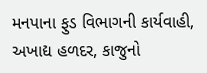મનપાના ફુડ વિભાગની કાર્યવાહી, અખાદ્ય હળદર, કાજુનો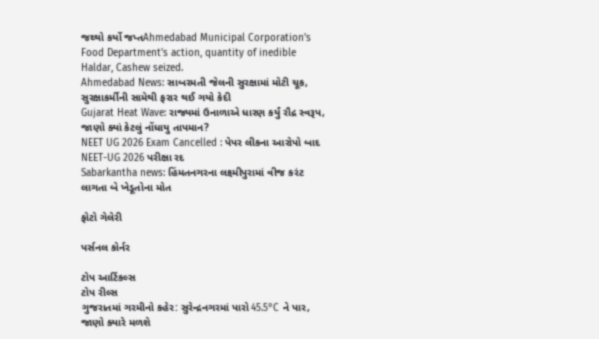જથ્થો કર્યો જપ્તAhmedabad Municipal Corporation's Food Department's action, quantity of inedible Haldar, Cashew seized.
Ahmedabad News: સાબરમતી જેલની સુરક્ષામાં મોટી ચૂક, સુરક્ષાકર્મીની સામેથી ફરાર થઈ ગયો કેદી
Gujarat Heat Wave: રાજ્યમાં ઉનાળાએ ધારણ કર્યું રૌદ્ર સ્વરૂપ, જાણો ક્યાં કેટલું નોંધાયુ તાપમાન?
NEET UG 2026 Exam Cancelled : પેપર લીકના આરોપો બાદ NEET-UG 2026 પરીક્ષા રદ
Sabarkantha news: હિંમતનગરના લક્ષ્મીપુરામાં વીજ કરંટ લાગતા બે ખેડૂતોના મોત

ફોટો ગેલેરી

પર્સનલ કોર્નર

ટોપ આર્ટિકલ્સ
ટોપ રીલ્સ
ગુજરાતમાં ગરમીનો કહેર: સુરેન્દ્રનગરમાં પારો 45.5°C ને પાર, જાણો ક્યારે મળશે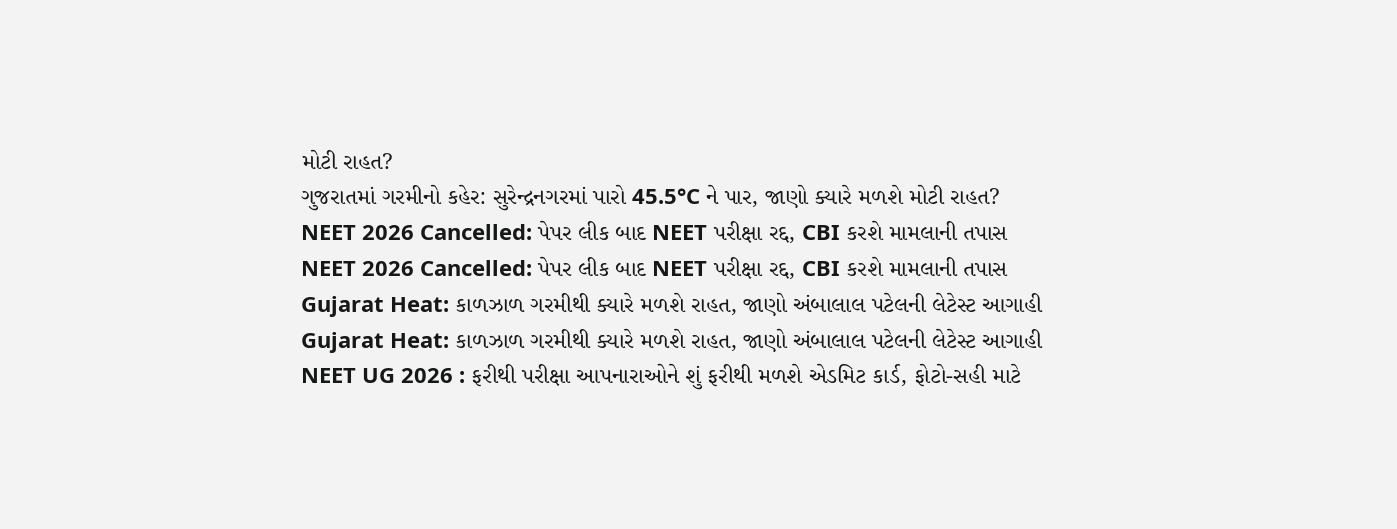મોટી રાહત?
ગુજરાતમાં ગરમીનો કહેર: સુરેન્દ્રનગરમાં પારો 45.5°C ને પાર, જાણો ક્યારે મળશે મોટી રાહત?
NEET 2026 Cancelled: પેપર લીક બાદ NEET પરીક્ષા રદ્દ, CBI કરશે મામલાની તપાસ
NEET 2026 Cancelled: પેપર લીક બાદ NEET પરીક્ષા રદ્દ, CBI કરશે મામલાની તપાસ
Gujarat Heat: કાળઝાળ ગરમીથી ક્યારે મળશે રાહત, જાણો અંબાલાલ પટેલની લેટેસ્ટ આગાહી
Gujarat Heat: કાળઝાળ ગરમીથી ક્યારે મળશે રાહત, જાણો અંબાલાલ પટેલની લેટેસ્ટ આગાહી
NEET UG 2026 : ફરીથી પરીક્ષા આપનારાઓને શું ફરીથી મળશે એડમિટ કાર્ડ, ફોટો-સહી માટે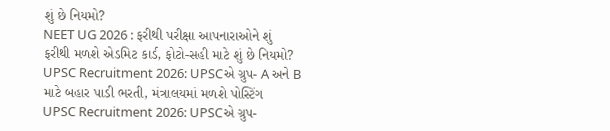શું છે નિયમો?
NEET UG 2026 : ફરીથી પરીક્ષા આપનારાઓને શું ફરીથી મળશે એડમિટ કાર્ડ, ફોટો-સહી માટે શું છે નિયમો?
UPSC Recruitment 2026: UPSCએ ગ્રુપ- A અને B માટે બહાર પાડી ભરતી, મંત્રાલયમાં મળશે પોસ્ટિંગ
UPSC Recruitment 2026: UPSCએ ગ્રુપ-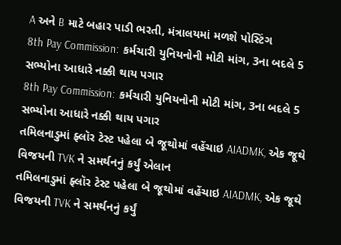A અને B માટે બહાર પાડી ભરતી, મંત્રાલયમાં મળશે પોસ્ટિંગ
8th Pay Commission: કર્મચારી યુનિયનોની મોટી માંગ, 3ના બદલે 5 સભ્યોના આધારે નક્કી થાય પગાર
8th Pay Commission: કર્મચારી યુનિયનોની મોટી માંગ, 3ના બદલે 5 સભ્યોના આધારે નક્કી થાય પગાર
તમિલનાડુમાં ફ્લૉર ટેસ્ટ પહેલા બે જૂથોમાં વહેંચાઇ AIADMK, એક જૂથે વિજયની TVK ને સમર્થનનું કર્યું એલાન
તમિલનાડુમાં ફ્લૉર ટેસ્ટ પહેલા બે જૂથોમાં વહેંચાઇ AIADMK, એક જૂથે વિજયની TVK ને સમર્થનનું કર્યું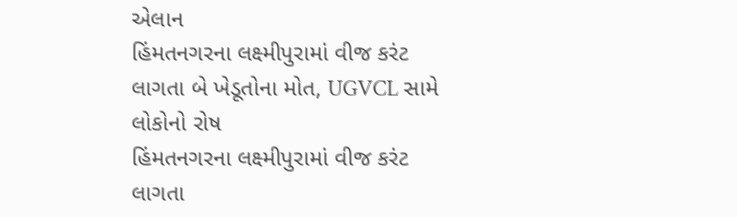એલાન
હિંમતનગરના લક્ષ્મીપુરામાં વીજ કરંટ લાગતા બે ખેડૂતોના મોત, UGVCL સામે લોકોનો રોષ
હિંમતનગરના લક્ષ્મીપુરામાં વીજ કરંટ લાગતા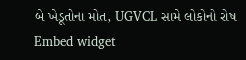બે ખેડૂતોના મોત, UGVCL સામે લોકોનો રોષ
Embed widget